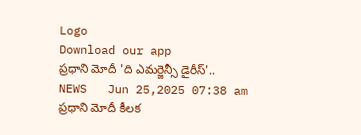Logo
Download our app
ప్రధాని మోదీ 'ది ఎమర్జెన్సీ డైరీస్'..
NEWS   Jun 25,2025 07:38 am
ప్ర‌ధాని మోదీ కీల‌క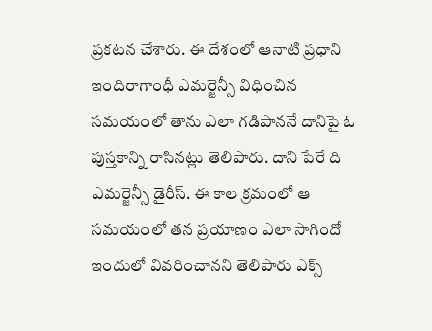ప్ర‌క‌ట‌న చేశారు. ఈ దేశంలో ఆనాటి ప్ర‌ధాని ఇందిరాగాంధీ ఎమ‌ర్జెన్సీ విధించిన స‌మ‌యంలో తాను ఎలా గ‌డిపాన‌నే దానిపై ఓ పుస్త‌కాన్ని రాసిన‌ట్లు తెలిపారు. దాని పేరే ది ఎమ‌ర్జెన్సీ డైరీస్. ఈ కాల క్ర‌మంలో ఆ స‌మ‌యంలో త‌న ప్ర‌యాణం ఎలా సాగిందో ఇందులో వివ‌రించాన‌ని తెలిపారు ఎక్స్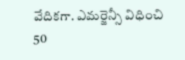వేదిక‌గా. ఎమ‌ర్జెన్సీ విధించి 50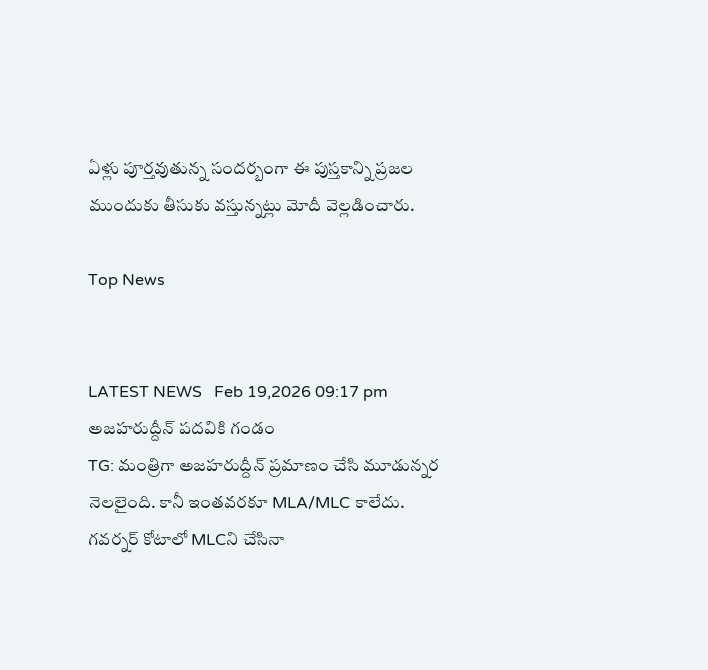ఏళ్లు పూర్త‌వుతున్న సంద‌ర్బంగా ఈ పుస్త‌కాన్ని ప్ర‌జ‌ల ముందుకు తీసుకు వ‌స్తున్న‌ట్లు మోదీ వెల్ల‌డించారు.

Top News


LATEST NEWS   Feb 19,2026 09:17 pm
అజహరుద్దీన్‌ పదవికి గండం
TG: మంత్రిగా అజహరుద్దీన్‌ ప్రమాణం చేసి మూడున్నర నెలలైంది. కానీ ఇంతవరకూ MLA/MLC కాలేదు. గవర్నర్ కోటాలో MLCని చేసినా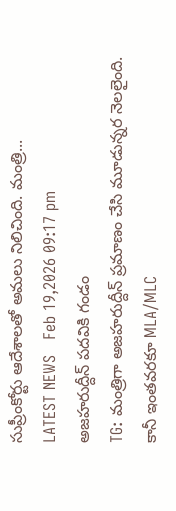సుప్రీంకోర్టు ఆదేశాలతో అమలు నిలిచింది. మంత్రి...
LATEST NEWS   Feb 19,2026 09:17 pm
అజహరుద్దీన్‌ పదవికి గండం
TG: మంత్రిగా అజహరుద్దీన్‌ ప్రమాణం చేసి మూడున్నర నెలలైంది. కానీ ఇంతవరకూ MLA/MLC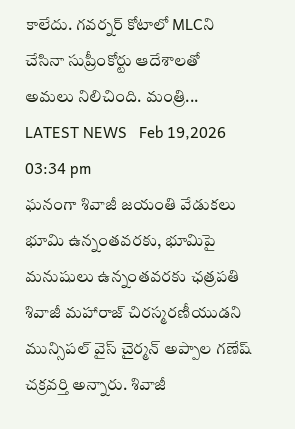కాలేదు. గవర్నర్ కోటాలో MLCని చేసినా సుప్రీంకోర్టు ఆదేశాలతో అమలు నిలిచింది. మంత్రి...
LATEST NEWS   Feb 19,2026 03:34 pm
ఘనంగా శివాజీ జయంతి వేడుకలు
భూమి ఉన్నంతవరకు, భూమిపై మనుషులు ఉన్నంతవరకు ఛత్రపతి శివాజీ మహారాజ్ చిరస్మరణీయుడని మున్సిపల్ వైస్ చైర్మన్ అప్పాల గణేష్ చక్రవర్తి అన్నారు. శివాజీ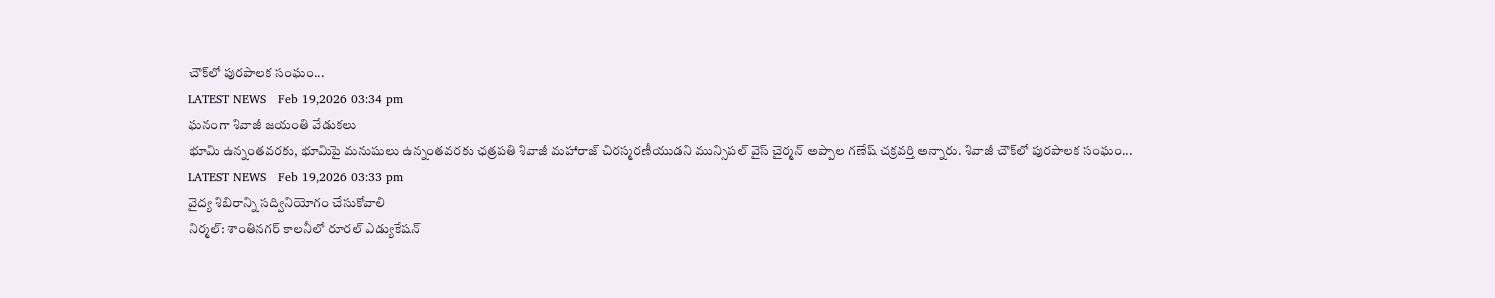చౌక్‌లో పురపాలక సంఘం...
LATEST NEWS   Feb 19,2026 03:34 pm
ఘనంగా శివాజీ జయంతి వేడుకలు
భూమి ఉన్నంతవరకు, భూమిపై మనుషులు ఉన్నంతవరకు ఛత్రపతి శివాజీ మహారాజ్ చిరస్మరణీయుడని మున్సిపల్ వైస్ చైర్మన్ అప్పాల గణేష్ చక్రవర్తి అన్నారు. శివాజీ చౌక్‌లో పురపాలక సంఘం...
LATEST NEWS   Feb 19,2026 03:33 pm
వైద్య శిబిరాన్ని సద్వినియోగం చేసుకోవాలి
నిర్మల్: శాంతినగర్ కాలనీలో రూరల్ ఎడ్యుకేషన్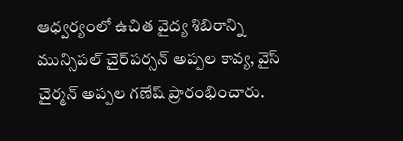ఆధ్వర్యంలో ఉచిత వైద్య శిబిరాన్ని మున్సిపల్ చైర్‌పర్సన్ అప్పల కావ్య, వైస్ చైర్మన్ అప్పల గణేష్ ప్రారంభించారు.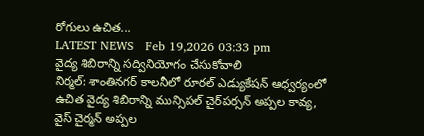రోగులు ఉచిత...
LATEST NEWS   Feb 19,2026 03:33 pm
వైద్య శిబిరాన్ని సద్వినియోగం చేసుకోవాలి
నిర్మల్: శాంతినగర్ కాలనీలో రూరల్ ఎడ్యుకేషన్ ఆధ్వర్యంలో ఉచిత వైద్య శిబిరాన్ని మున్సిపల్ చైర్‌పర్సన్ అప్పల కావ్య, వైస్ చైర్మన్ అప్పల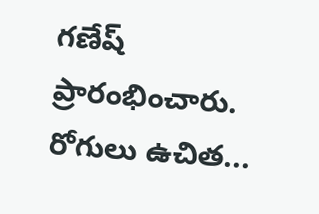గణేష్ ప్రారంభించారు. రోగులు ఉచిత...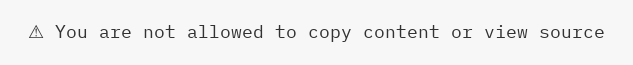⚠ You are not allowed to copy content or view source